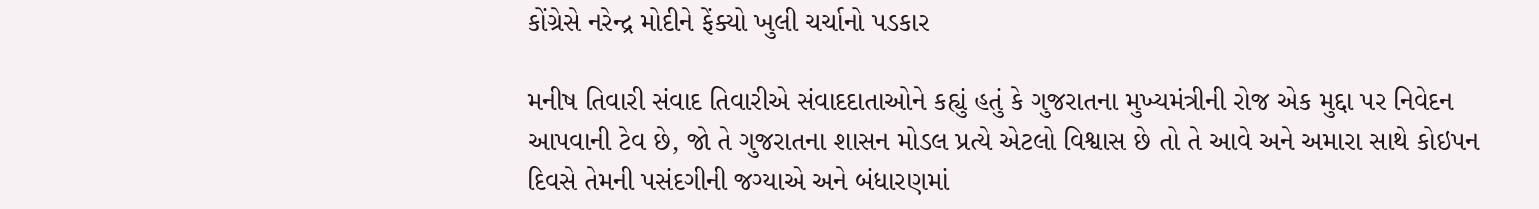કોંગ્રેસે નરેન્દ્ર મોદીને ફેંક્યો ખુલી ચર્ચાનો પડકાર

મનીષ તિવારી સંવાદ તિવારીએ સંવાદદાતાઓને કહ્યું હતું કે ગુજરાતના મુખ્યમંત્રીની રોજ એક મુદ્દા પર નિવેદન આપવાની ટેવ છે, જો તે ગુજરાતના શાસન મોડલ પ્રત્યે એટલો વિશ્વાસ છે તો તે આવે અને અમારા સાથે કોઇપન દિવસે તેમની પસંદગીની જગ્યાએ અને બંધારણમાં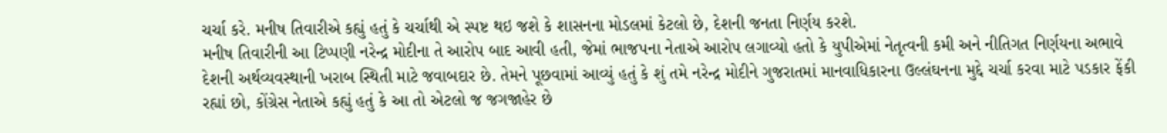ચર્ચા કરે. મનીષ તિવારીએ કહ્યું હતું કે ચર્ચાથી એ સ્પષ્ટ થઇ જશે કે શાસનના મોડલમાં કેટલો છે, દેશની જનતા નિર્ણય કરશે.
મનીષ તિવારીની આ ટિપ્પણી નરેન્દ્ર મોદીના તે આરોપ બાદ આવી હતી, જેમાં ભાજપના નેતાએ આરોપ લગાવ્યો હતો કે યુપીએમાં નેતૃત્વની કમી અને નીતિગત નિર્ણયના અભાવે દેશની અર્થવ્યવસ્થાની ખરાબ સ્થિતી માટે જવાબદાર છે. તેમને પૂછવામાં આવ્યું હતું કે શું તમે નરેન્દ્ર મોદીને ગુજરાતમાં માનવાધિકારના ઉલ્લંઘનના મુદ્દે ચર્ચા કરવા માટે પડકાર ફેંકી રહ્યાં છો, કોંગ્રેસ નેતાએ કહ્યું હતું કે આ તો એટલો જ જગજાહેર છે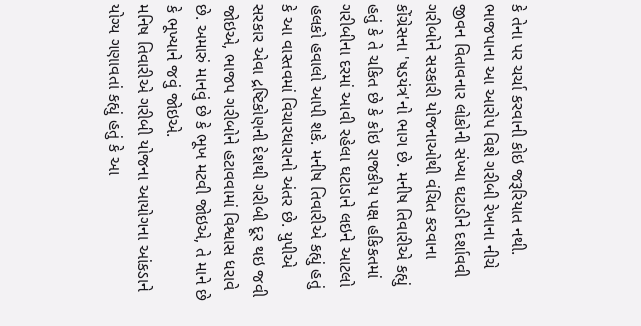કે તેના પર ચર્ચા કરવાની કોઇ જરૂરિયાત નથી.
ભાજપાના આ આરોપ વિશે ગરીબી રેખાના નીચે જીવન વિતાવનાર લોકોની સંખ્યા ઘટાડીને દર્શાવવી ગરીબોને સરકારી યોજનાઓથી વંચિત કરવાના કોંગ્રેસના 'ષડયંત્ર'નો ભાગ છે. મનીષ તિવારીએ કહ્યું હતું કે તે ચકિત છે કે કોઇ રાજકીય પક્ષ હકિકતમાં ગરીબીના દરમાં આવી રહેલા ઘટાડાને લઇને આટલો હલકો હવાલો આપી શકે. મનીષ તિવારીએ કહ્યું હતું કે આ વાસ્તવમાં વિચારધારાનો અંતર છે. યુપીએ સરકાર એવા દ્રષ્ટિકોણની દેશથી ગરીબી દૂર થઇ જવી જોઇએ, ભાજપ ગરીબોને હટાવવામાં વિશ્વાસ ધરાવે છે. અમારું માનવું છે કે ભૂખ મટવી જોઇએ, તે માને છે કે ભૂખ્યાને જવું જોઇએ.
મનિષ તિવારીએ ગરીબી યોજના આયોગના આંકડાને યોગ્ય ગણાવતાં કહ્યું હતું કે આ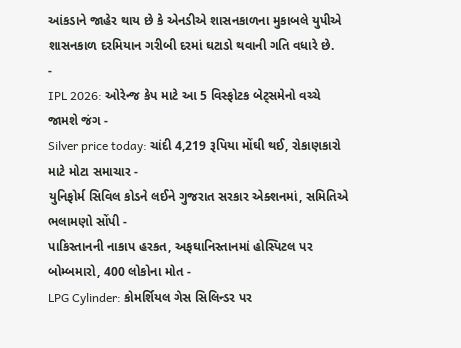આંકડાને જાહેર થાય છે કે એનડીએ શાસનકાળના મુકાબલે યુપીએ શાસનકાળ દરમિયાન ગરીબી દરમાં ઘટાડો થવાની ગતિ વધારે છે.
-
IPL 2026: ઓરેન્જ કેપ માટે આ 5 વિસ્ફોટક બેટ્સમેનો વચ્ચે જામશે જંગ -
Silver price today: ચાંદી 4,219 રૂપિયા મોંઘી થઈ, રોકાણકારો માટે મોટા સમાચાર -
યુનિફોર્મ સિવિલ કોડને લઈને ગુજરાત સરકાર એક્શનમાં, સમિતિએ ભલામણો સોંપી -
પાકિસ્તાનની નાકાપ હરકત, અફઘાનિસ્તાનમાં હોસ્પિટલ પર બોમ્બમારો, 400 લોકોના મોત -
LPG Cylinder: કોમર્શિયલ ગેસ સિલિન્ડર પર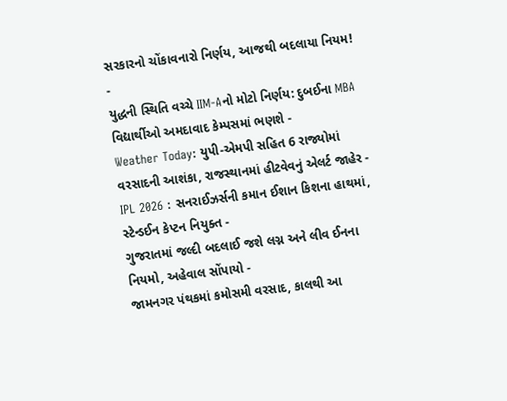સરકારનો ચોંકાવનારો નિર્ણય, આજથી બદલાયા નિયમ! -
યુદ્ધની સ્થિતિ વચ્ચે IIM-Aનો મોટો નિર્ણય: દુબઈના MBA વિદ્યાર્થીઓ અમદાવાદ કેમ્પસમાં ભણશે -
Weather Today: યુપી-એમપી સહિત 6 રાજ્યોમાં વરસાદની આશંકા, રાજસ્થાનમાં હીટવેવનું એલર્ટ જાહેર -
IPL 2026 : સનરાઈઝર્સની કમાન ઈશાન કિશના હાથમાં, સ્ટેન્ડઈન કેપ્ટન નિયુક્ત -
ગુજરાતમાં જલ્દી બદલાઈ જશે લગ્ન અને લીવ ઈનના નિયમો, અહેવાલ સોંપાયો -
જામનગર પંથકમાં કમોસમી વરસાદ, કાલથી આ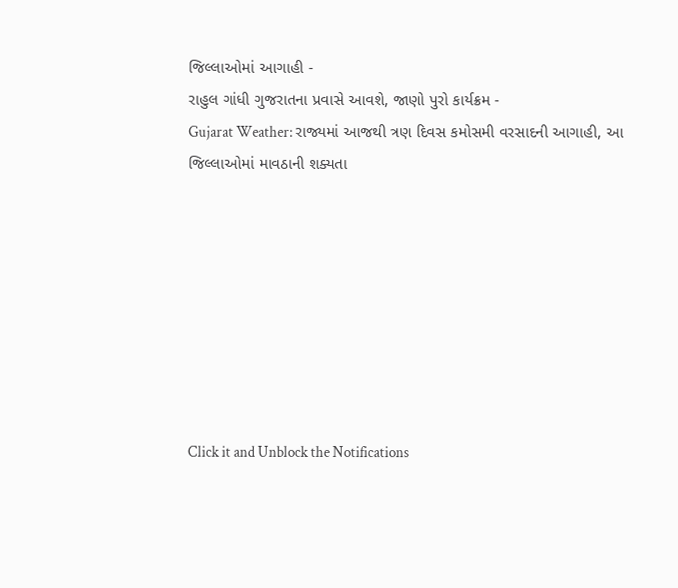જિલ્લાઓમાં આગાહી -
રાહુલ ગાંધી ગુજરાતના પ્રવાસે આવશે, જાણો પુરો કાર્યક્રમ -
Gujarat Weather: રાજ્યમાં આજથી ત્રણ દિવસ કમોસમી વરસાદની આગાહી, આ જિલ્લાઓમાં માવઠાની શક્યતા








Click it and Unblock the Notifications